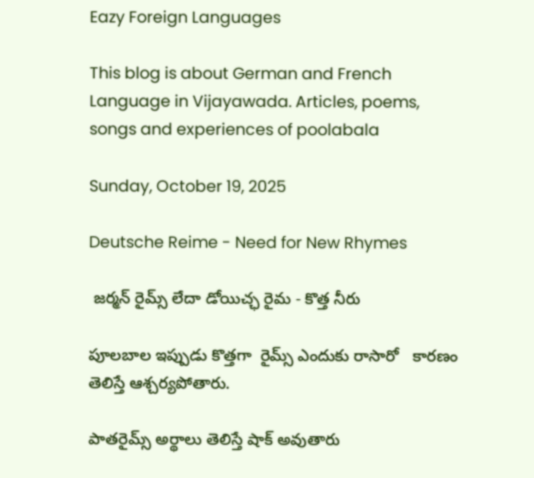Eazy Foreign Languages

This blog is about German and French Language in Vijayawada. Articles, poems, songs and experiences of poolabala

Sunday, October 19, 2025

Deutsche Reime - Need for New Rhymes

 జర్మన్ రైమ్స్ లేదా డోయిచ్ఛ రైమ - కొత్త నీరు

పూలబాల ఇప్పుడు కొత్తగా  రైమ్స్ ఎందుకు రాసారో   కారణం తెలిస్తే ఆశ్చర్యపోతారు.

పాతరైమ్స్ అర్థాలు తెలిస్తే షాక్ అవుతారు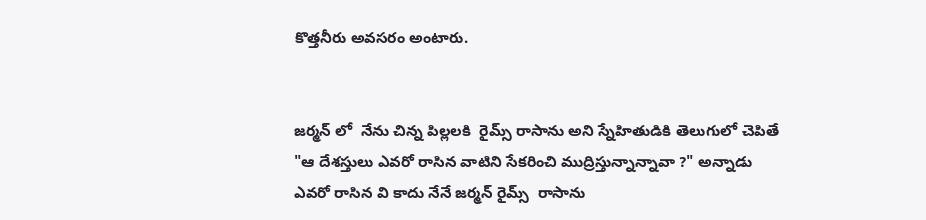కొత్తనీరు అవసరం అంటారు.


జర్మన్ లో  నేను చిన్న పిల్లలకి  రైమ్స్ రాసాను అని స్నేహితుడికి తెలుగులో చెపితే "ఆ దేశస్తులు ఎవరో రాసిన వాటిని సేకరించి ముద్రిస్తున్నాన్నావా ?" అన్నాడు  ఎవరో రాసిన వి కాదు నేనే జర్మన్ రైమ్స్  రాసాను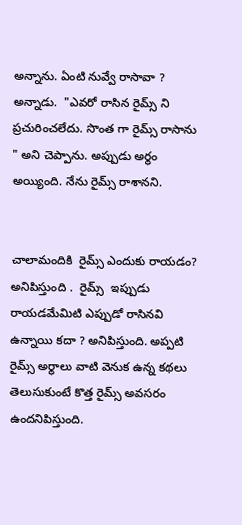అన్నాను. ఏంటి నువ్వే రాసావా ? అన్నాడు.  "ఎవరో రాసిన రైమ్స్ ని ప్రచురించలేదు. సొంత గా రైమ్స్ రాసాను " అని చెప్పాను. అప్పుడు అర్థం అయ్యింది. నేను రైమ్స్ రాశానని.


చాలామందికి  రైమ్స్ ఎందుకు రాయడం? అనిపిస్తుంది .  రైమ్స్  ఇప్పుడు రాయడమేమిటి ఎప్పుడో రాసినవి ఉన్నాయి కదా ? అనిపిస్తుంది. అప్పటి రైమ్స్ అర్థాలు వాటి వెనుక ఉన్న కథలు తెలుసుకుంటే కొత్త రైమ్స్ అవసరం ఉందనిపిస్తుంది.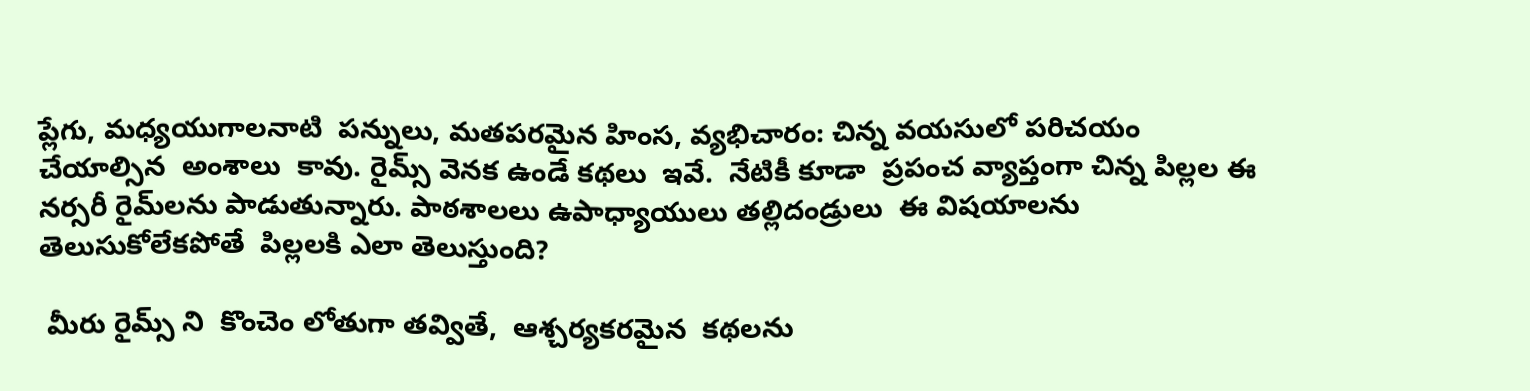ప్లేగు, మధ్యయుగాలనాటి  పన్నులు, మతపరమైన హింస, వ్యభిచారం: చిన్న వయసులో పరిచయం చేయాల్సిన  అంశాలు  కావు. రైమ్స్ వెనక ఉండే కథలు  ఇవే.  నేటికీ కూడా  ప్రపంచ వ్యాప్తంగా చిన్న పిల్లల ఈ  నర్సరీ రైమ్‌లను పాడుతున్నారు. పాఠశాలలు ఉపాధ్యాయులు తల్లిదండ్రులు  ఈ విషయాలను  తెలుసుకోలేకపోతే  పిల్లలకి ఎలా తెలుస్తుంది?

 మీరు రైమ్స్ ని  కొంచెం లోతుగా తవ్వితే,  ఆశ్చర్యకరమైన  కథలను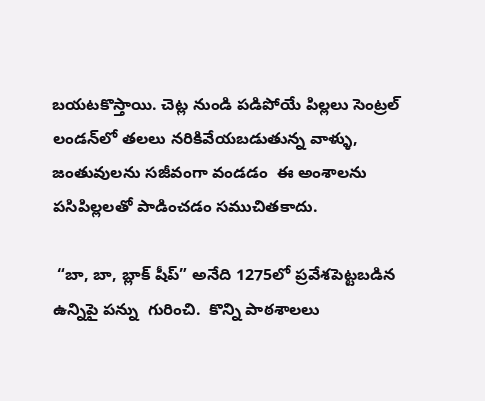బయటకొస్తాయి. చెట్ల నుండి పడిపోయే పిల్లలు సెంట్రల్ లండన్‌లో తలలు నరికివేయబడుతున్న వాళ్ళు, జంతువులను సజీవంగా వండడం  ఈ అంశాలను పసిపిల్లలతో పాడించడం సముచితకాదు.

 “బా, బా, బ్లాక్ షీప్” అనేది 1275లో ప్రవేశపెట్టబడిన ఉన్నిపై పన్ను  గురించి.  కొన్ని పాఠశాలలు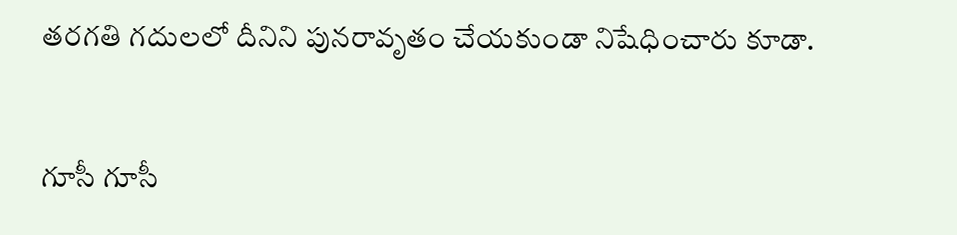తరగతి గదులలో దీనిని పునరావృతం చేయకుండా నిషేధించారు కూడా.


గూసీ గూసీ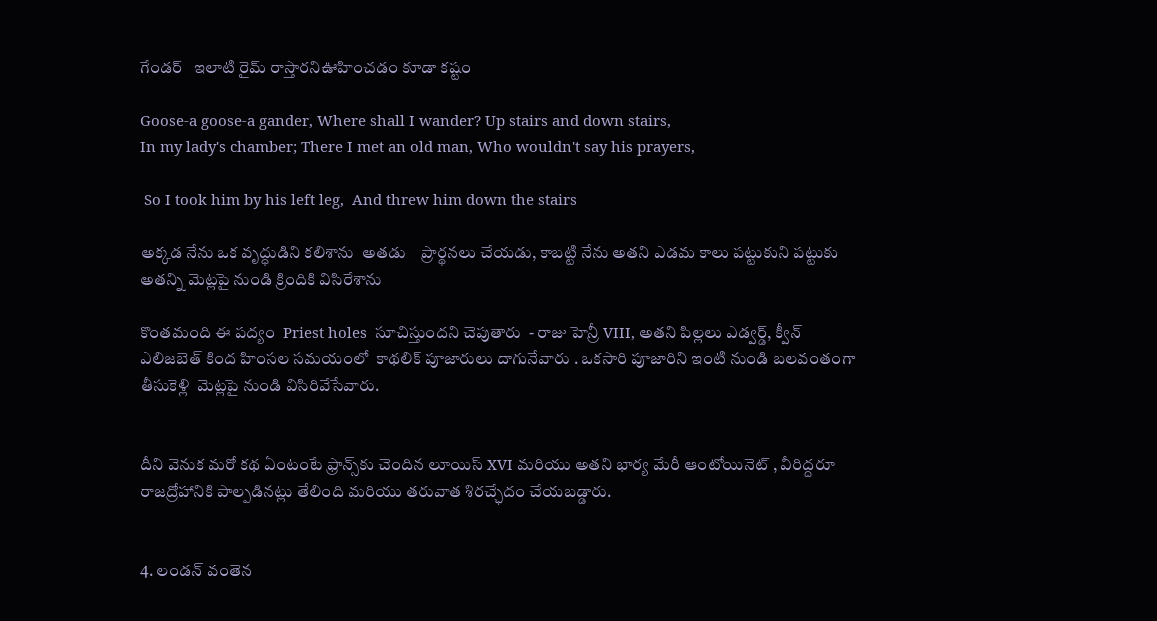గేండర్   ఇలాటి రైమ్ రాస్తారనిఊహించడం కూడా కష్టం

Goose-a goose-a gander, Where shall I wander? Up stairs and down stairs,
In my lady's chamber; There I met an old man, Who wouldn't say his prayers,

 So I took him by his left leg,  And threw him down the stairs

అక్కడ నేను ఒక వృద్ధుడిని కలిశాను  అతడు    ప్రార్థనలు చేయడు, కాబట్టి నేను అతని ఎడమ కాలు పట్టుకుని పట్టుకు అతన్ని మెట్లపై నుండి క్రిందికి విసిరేశాను

కొంతమంది ఈ పద్యం  Priest holes  సూచిస్తుందని చెపుతారు  - రాజు హెన్రీ VIII, అతని పిల్లలు ఎడ్వర్డ్, క్వీన్ ఎలిజబెత్ కింద హింసల సమయంలో  కాథలిక్ పూజారులు దాగునేవారు . ఒకసారి పూజారిని ఇంటి నుండి బలవంతంగా తీసుకెళ్లి  మెట్లపై నుండి విసిరివేసేవారు.


దీని వెనుక మరో కథ ఏంటంటే ఫ్రాన్స్‌కు చెందిన లూయిస్ XVI మరియు అతని భార్య మేరీ ఆంటోయినెట్ , వీరిద్దరూ రాజద్రోహానికి పాల్పడినట్లు తేలింది మరియు తరువాత శిరచ్ఛేదం చేయబడ్డారు.


4. లండన్ వంతెన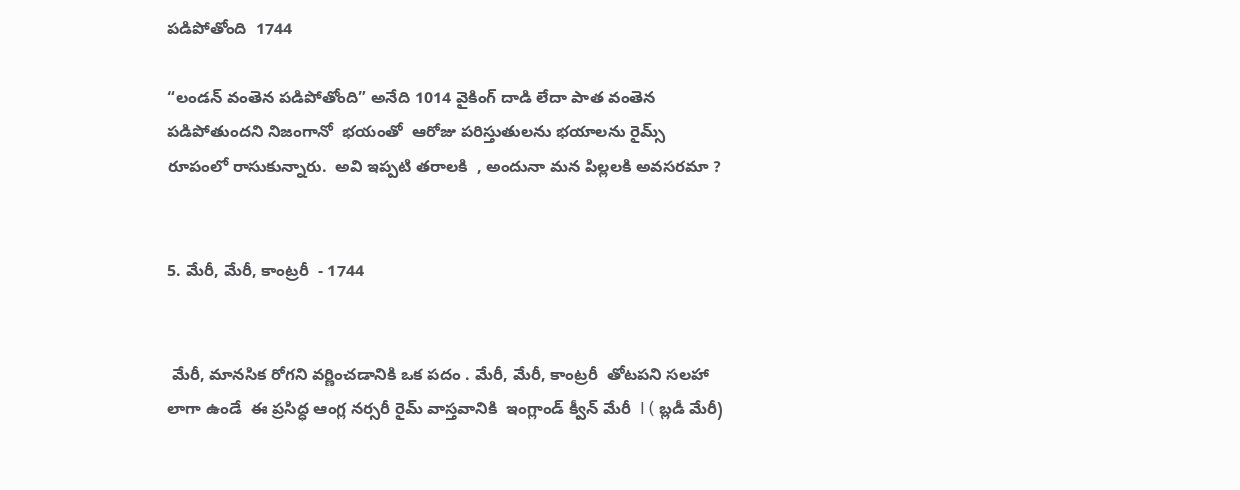పడిపోతోంది  1744

“లండన్ వంతెన పడిపోతోంది” అనేది 1014 వైకింగ్ దాడి లేదా పాత వంతెన పడిపోతుందని నిజంగానో  భయంతో  ఆరోజు పరిస్తుతులను భయాలను రైమ్స్ రూపంలో రాసుకున్నారు.  అవి ఇప్పటి తరాలకి  , అందునా మన పిల్లలకి అవసరమా ?


5. మేరీ, మేరీ, కాంట్రరీ  - 1744


 మేరీ, మానసిక రోగని వర్ణించడానికి ఒక పదం . మేరీ, మేరీ, కాంట్రరీ  తోటపని సలహా   లాగా ఉండే  ఈ ప్రసిద్ధ ఆంగ్ల నర్సరీ రైమ్ వాస్తవానికి  ఇంగ్లాండ్ క్వీన్ మేరీ  I ( బ్లడీ మేరీ)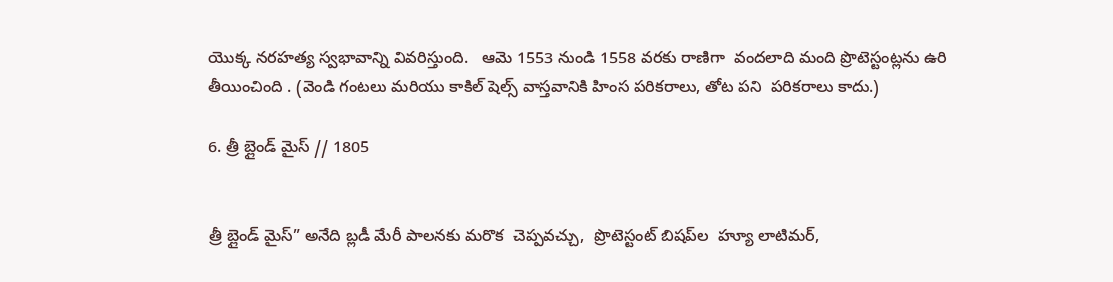యొక్క నరహత్య స్వభావాన్ని వివరిస్తుంది.   ఆమె 1553 నుండి 1558 వరకు రాణిగా  వందలాది మంది ప్రొటెస్టంట్లను ఉరి తీయించింది . (వెండి గంటలు మరియు కాకిల్ షెల్స్ వాస్తవానికి హింస పరికరాలు, తోట పని  పరికరాలు కాదు.)

6. త్రీ బ్లైండ్ మైస్ // 1805


త్రీ బ్లైండ్ మైస్” అనేది బ్లడీ మేరీ పాలనకు మరొక  చెప్పవచ్చు,  ప్రొటెస్టంట్ బిషప్‌ల  హ్యూ లాటిమర్,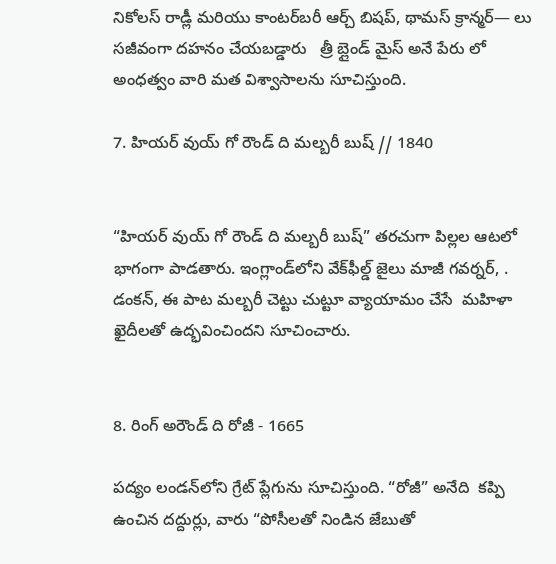నికోలస్ రాడ్లీ మరియు కాంటర్‌బరీ ఆర్చ్ బిషప్, థామస్ క్రాన్మర్— లు సజీవంగా దహనం చేయబడ్డారు   త్రీ బ్లైండ్ మైస్ అనే పేరు లో    అంధత్వం వారి మత విశ్వాసాలను సూచిస్తుంది.

7. హియర్ వుయ్ గో రౌండ్ ది మల్బరీ బుష్ // 1840


“హియర్ వుయ్ గో రౌండ్ ది మల్బరీ బుష్” తరచుగా పిల్లల ఆటలో భాగంగా పాడతారు. ఇంగ్లాండ్‌లోని వేక్‌ఫీల్డ్ జైలు మాజీ గవర్నర్, . డంకన్, ఈ పాట మల్బరీ చెట్టు చుట్టూ వ్యాయామం చేసే  మహిళా ఖైదీలతో ఉద్భవించిందని సూచించారు.


8. రింగ్ అరౌండ్ ది రోజీ - 1665

పద్యం లండన్‌లోని గ్రేట్ ప్లేగును సూచిస్తుంది. “రోజీ” అనేది  కప్పి ఉంచిన దద్దుర్లు, వారు “పోసీలతో నిండిన జేబుతో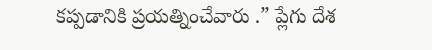కప్పడానికి ప్రయత్నించేవారు .” ప్లేగు దేశ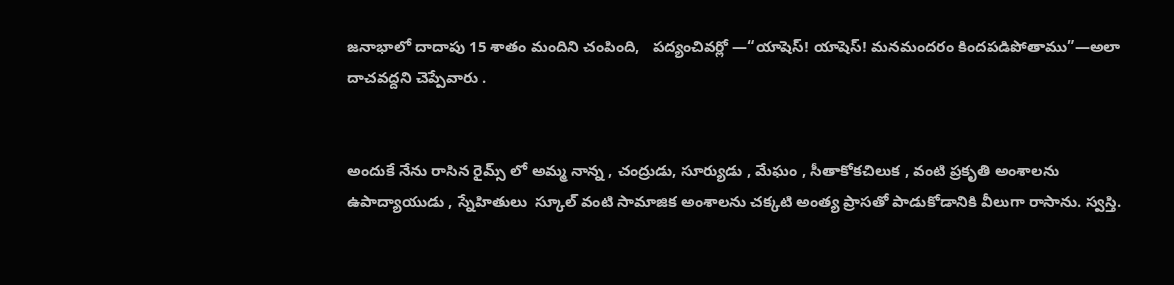జనాభాలో దాదాపు 15 శాతం మందిని చంపింది,   పద్యంచివర్లో —“యాషెస్! యాషెస్! మనమందరం కిందపడిపోతాము”—అలా దాచవద్దని చెప్పేవారు .


అందుకే నేను రాసిన రైమ్స్ లో అమ్మ నాన్న , చంద్రుడు, సూర్యుడు , మేఘం , సీతాకోకచిలుక , వంటి ప్రకృతి అంశాలను    ఉపాద్యాయుడు , స్నేహితులు  స్కూల్ వంటి సామాజిక అంశాలను చక్కటి అంత్య ప్రాసతో పాడుకోడానికి వీలుగా రాసాను. స్వస్తి.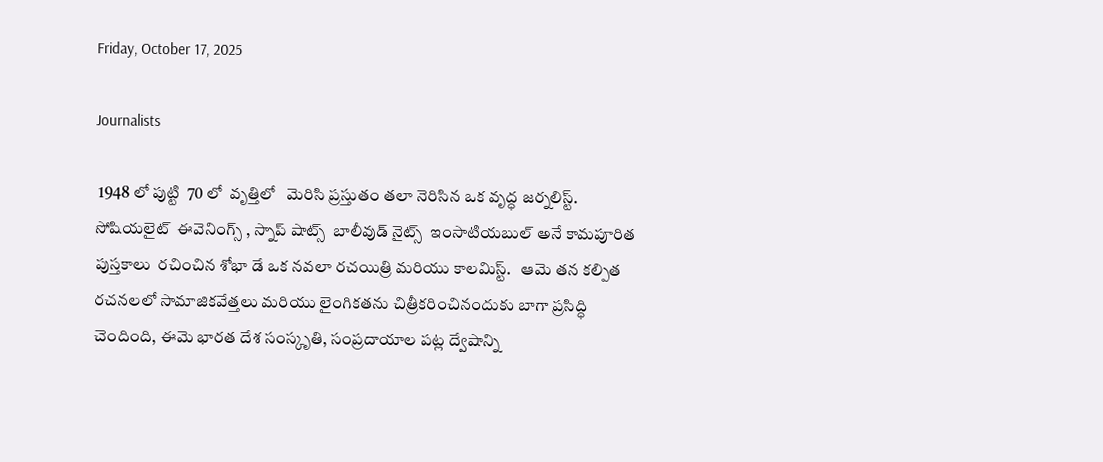Friday, October 17, 2025

Journalists

 1948 లో పుట్టి  70 లో  వృత్తిలో   మెరిసి ప్రస్తుతం తలా నెరిసిన ఒక వృద్ధ జర్నలిస్ట్.  సోషియలైట్  ఈవెనింగ్స్ , స్నాప్ షాట్స్  బాలీవుడ్ నైట్స్  ఇంసాటియబుల్ అనే కామపూరిత   పుస్తకాలు  రచించిన శోభా డే ఒక నవలా రచయిత్రి మరియు కాలమిస్ట్.   ఆమె తన కల్పిత రచనలలో సామాజికవేత్తలు మరియు లైంగికతను చిత్రీకరించినందుకు బాగా ప్రసిద్ధి చెందింది, ఈమె భారత దేశ సంస్కృతి, సంప్రదాయాల పట్ల ద్వేషాన్ని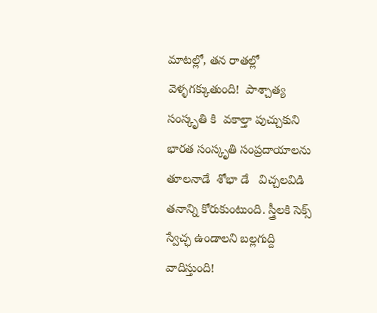మాటల్లో, తన రాతల్లో వెళ్ళగక్కుతుంది!  పాశ్చాత్య సంస్కృతి కి  వకాల్తా పుచ్చుకుని భారత సంస్కృతి సంప్రదాయాలను తూలనాడే  శోభా డే   విచ్చలవిడి తనాన్ని కోరుకుంటుంది. స్త్రీలకి సెక్స్ స్వేచ్ఛ ఉండాలని బల్లగుద్ది వాదిస్తుంది!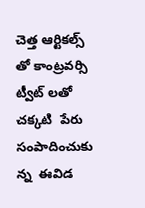చెత్త ఆర్టికల్స్ తో కాంట్రవర్సి ట్వీట్ లతో  చక్కటి  పేరు సంపాదించుకు న్న  ఈవిడ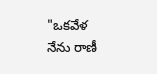"ఒకవేళ నేను రాణీ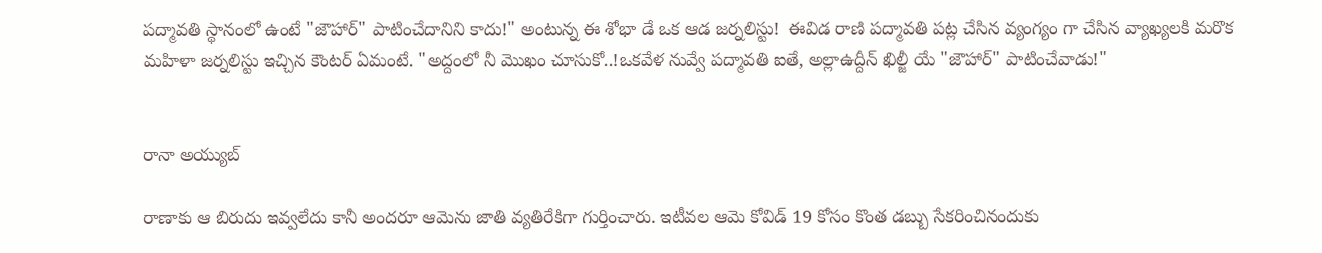పద్మావతి స్థానంలో ఉంటే "జౌహార్" పాటించేదానిని కాదు!" అంటున్న ఈ శోభా డే ఒక ఆడ జర్నలిస్టు!  ఈవిడ రాణి పద్మావతి పట్ల చేసిన వ్యంగ్యం గా చేసిన వ్యాఖ్యలకి మరొక మహిళా జర్నలిస్టు ఇచ్చిన కౌంటర్ ఏమంటే. "అద్దంలో నీ మొఖం చూసుకో..!ఒకవేళ నువ్వే పద్మావతి ఐతే, అల్లాఉద్దీన్ ఖిల్జీ యే "జౌహార్" పాటించేవాడు!"


రానా అయ్యుబ్

రాణాకు ఆ బిరుదు ఇవ్వలేదు కానీ అందరూ ఆమెను జాతి వ్యతిరేకిగా గుర్తించారు. ఇటీవల ఆమె కోవిడ్ 19 కోసం కొంత డబ్బు సేకరించినందుకు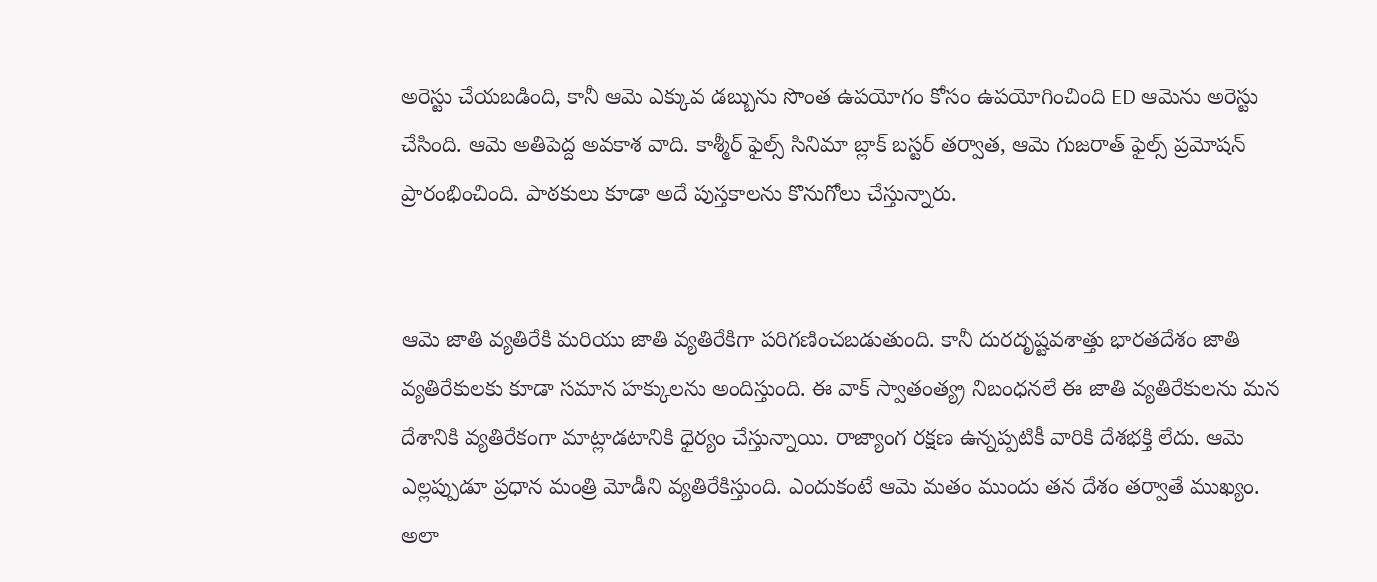అరెస్టు చేయబడింది, కానీ ఆమె ఎక్కువ డబ్బును సొంత ఉపయోగం కోసం ఉపయోగించింది ED ఆమెను అరెస్టు చేసింది. ఆమె అతిపెద్ద అవకాశ వాది. కాశ్మీర్ ఫైల్స్ సినిమా బ్లాక్ బస్టర్ తర్వాత, ఆమె గుజరాత్ ఫైల్స్ ప్రమోషన్ ప్రారంభించింది. పాఠకులు కూడా అదే పుస్తకాలను కొనుగోలు చేస్తున్నారు.


ఆమె జాతి వ్యతిరేకి మరియు జాతి వ్యతిరేకిగా పరిగణించబడుతుంది. కానీ దురదృష్టవశాత్తు భారతదేశం జాతి వ్యతిరేకులకు కూడా సమాన హక్కులను అందిస్తుంది. ఈ వాక్ స్వాతంత్య్ర నిబంధనలే ఈ జాతి వ్యతిరేకులను మన దేశానికి వ్యతిరేకంగా మాట్లాడటానికి ధైర్యం చేస్తున్నాయి. రాజ్యాంగ రక్షణ ఉన్నప్పటికీ వారికి దేశభక్తి లేదు. ఆమె ఎల్లప్పుడూ ప్రధాన మంత్రి మోడీని వ్యతిరేకిస్తుంది. ఎందుకంటే ఆమె మతం ముందు తన దేశం తర్వాతే ముఖ్యం. అలా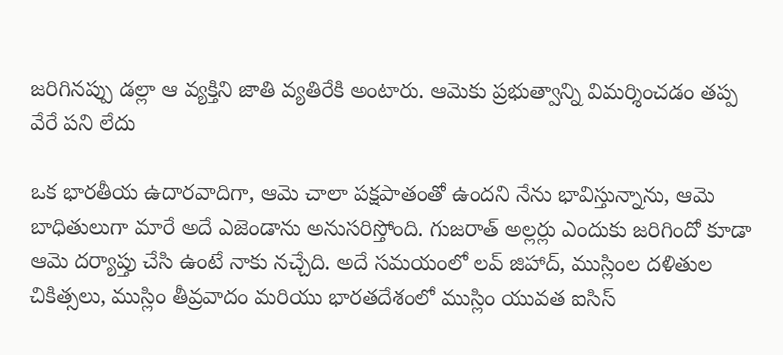జరిగినప్పు డల్లా ఆ వ్యక్తిని జాతి వ్యతిరేకి అంటారు. ఆమెకు ప్రభుత్వాన్ని విమర్శించడం తప్ప వేరే పని లేదు

ఒక భారతీయ ఉదారవాదిగా, ఆమె చాలా పక్షపాతంతో ఉందని నేను భావిస్తున్నాను, ఆమె బాధితులుగా మారే అదే ఎజెండాను అనుసరిస్తోంది. గుజరాత్ అల్లర్లు ఎందుకు జరిగిందో కూడా ఆమె దర్యాప్తు చేసి ఉంటే నాకు నచ్చేది. అదే సమయంలో లవ్ జిహాద్, ముస్లింల దళితుల చికిత్సలు, ముస్లిం తీవ్రవాదం మరియు భారతదేశంలో ముస్లిం యువత ఐసిస్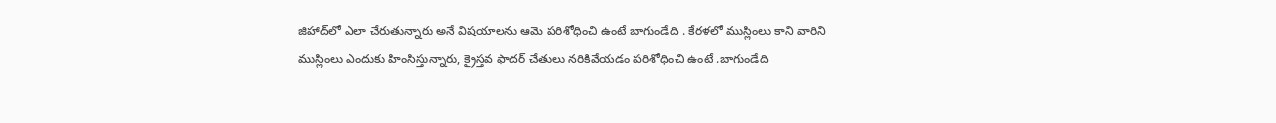జిహాద్‌లో ఎలా చేరుతున్నారు అనే విషయాలను ఆమె పరిశోధించి ఉంటే బాగుండేది . కేరళలో ముస్లింలు కాని వారిని ముస్లింలు ఎందుకు హింసిస్తున్నారు, క్రైస్తవ ఫాదర్ చేతులు నరికివేయడం పరిశోధించి ఉంటే .బాగుండేది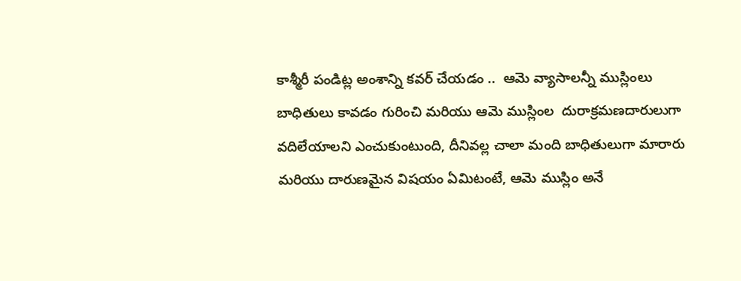కాశ్మీరీ పండిట్ల అంశాన్ని కవర్ చేయడం ..  ఆమె వ్యాసాలన్నీ ముస్లింలు బాధితులు కావడం గురించి మరియు ఆమె ముస్లింల  దురాక్రమణదారులుగా వదిలేయాలని ఎంచుకుంటుంది, దీనివల్ల చాలా మంది బాధితులుగా మారారు మరియు దారుణమైన విషయం ఏమిటంటే, ఆమె ముస్లిం అనే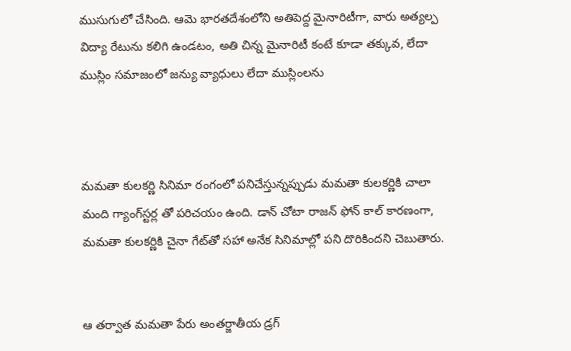ముసుగులో చేసింది. ఆమె భారతదేశంలోని అతిపెద్ద మైనారిటీగా, వారు అత్యల్ప విద్యా రేటును కలిగి ఉండటం, అతి చిన్న మైనారిటీ కంటే కూడా తక్కువ, లేదా ముస్లిం సమాజంలో జన్యు వ్యాధులు లేదా ముస్లింలను



మమతా కులకర్ణి సినిమా రంగంలో పనిచేస్తున్నప్పుడు మమతా కులకర్ణికి చాలా మంది గ్యాంగ్‌స్టర్ల తో పరిచయం ఉంది. డాన్ చోటా రాజన్ ఫోన్ కాల్ కారణంగా, మమతా కులకర్ణికి చైనా గేట్‌తో సహా అనేక సినిమాల్లో పని దొరికిందని చెబుతారు.


ఆ తర్వాత మమతా పేరు అంతర్జాతీయ డ్రగ్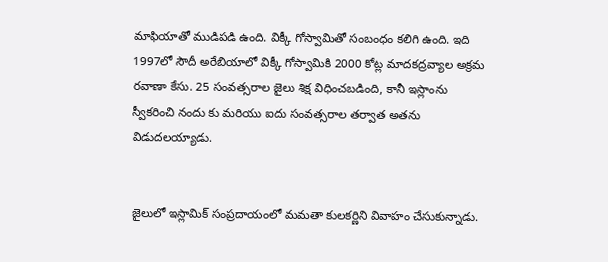మాఫియాతో ముడిపడి ఉంది. విక్కీ గోస్వామితో సంబంధం కలిగి ఉంది. ఇది 1997లో సౌదీ అరేబియాలో విక్కీ గోస్వామికి 2000 కోట్ల మాదకద్రవ్యాల అక్రమ రవాణా కేసు. 25 సంవత్సరాల జైలు శిక్ష విధించబడింది, కానీ ఇస్లాంను స్వీకరించి నందు కు మరియు ఐదు సంవత్సరాల తర్వాత అతను విడుదలయ్యాడు.


జైలులో ఇస్లామిక్ సంప్రదాయంలో మమతా కులకర్ణిని వివాహం చేసుకున్నాడు.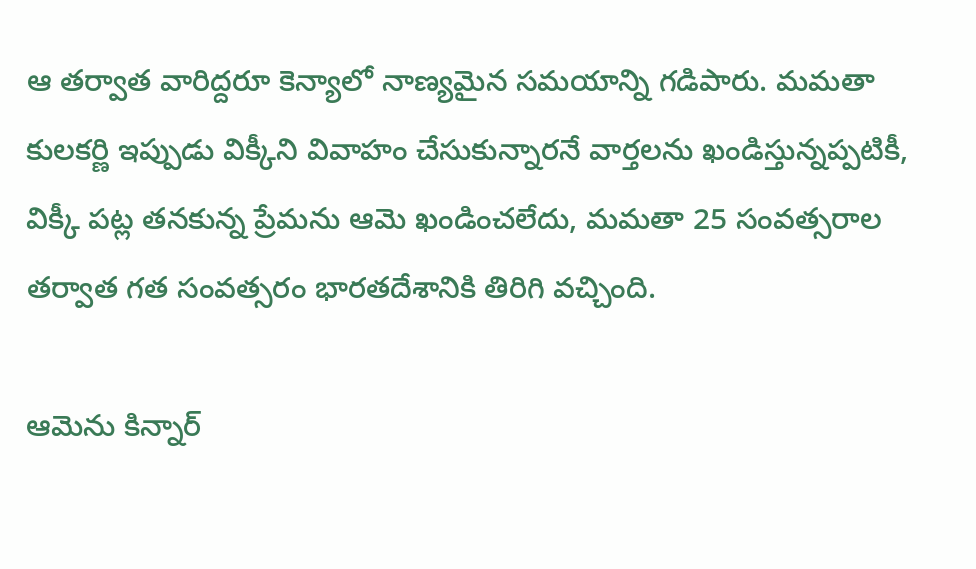ఆ తర్వాత వారిద్దరూ కెన్యాలో నాణ్యమైన సమయాన్ని గడిపారు. మమతా కులకర్ణి ఇప్పుడు విక్కీని వివాహం చేసుకున్నారనే వార్తలను ఖండిస్తున్నప్పటికీ, విక్కీ పట్ల తనకున్న ప్రేమను ఆమె ఖండించలేదు, మమతా 25 సంవత్సరాల తర్వాత గత సంవత్సరం భారతదేశానికి తిరిగి వచ్చింది.

ఆమెను కిన్నార్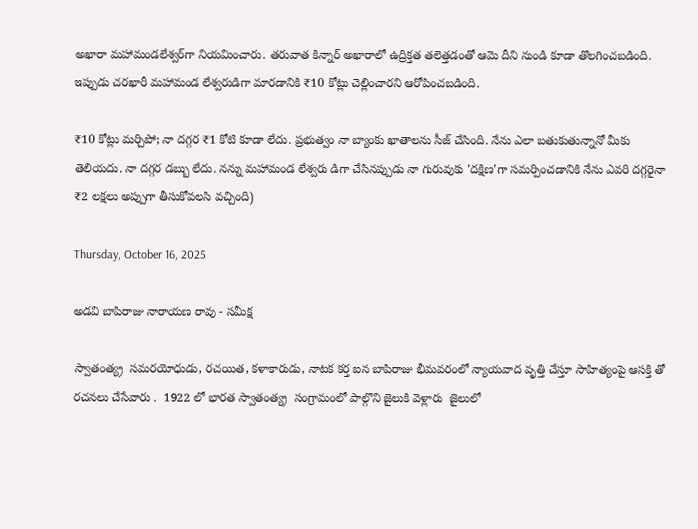అఖారా మహామండలేశ్వర్‌గా నియమించారు. తరువాత కిన్నార్ అఖారాలో ఉద్రిక్తత తలెత్తడంతో ఆమె దీని నుండి కూడా తొలగించబడింది. ఇప్పుడు చరఖారీ మహామండ లేశ్వరుడిగా మారడానికి ₹10 కోట్లు చెల్లించారని ఆరోపించబడింది.

₹10 కోట్లు మర్చిపో; నా దగ్గర ₹1 కోటి కూడా లేదు. ప్రభుత్వం నా బ్యాంకు ఖాతాలను సీజ్ చేసింది. నేను ఎలా బతుకుతున్నానో మీకు తెలియదు. నా దగ్గర డబ్బు లేదు. నన్ను మహామండ లేశ్వరు డిగా చేసినప్పుడు నా గురువుకు 'దక్షిణ'గా సమర్పించడానికి నేను ఎవరి దగ్గరైనా ₹2 లక్షలు అప్పుగా తీసుకోవలసి వచ్చింది)

Thursday, October 16, 2025

అడవి బాపిరాజు నారాయణ రావు - సమీక్ష

స్వాతంత్య్ర  సమరయోధుడు, రచయిత, కళాకారుడు, నాటక కర్త ఐన బాపిరాజు భీమవరంలో న్యాయవాద వృత్తి చేస్తూ సాహిత్యంపై ఆసక్తి తో రచనలు చేసేవారు .  1922 లో భారత స్వాతంత్య్ర  సంగ్రామంలో పాల్గొని జైలుకి వెళ్లారు  జైలులో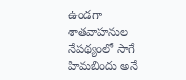ఉండగా శాతవాహనుల నేపథ్యంలో సాగే హిమబిందు అనే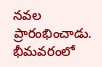నవల ప్రారంభించాడు. భీమవరంలో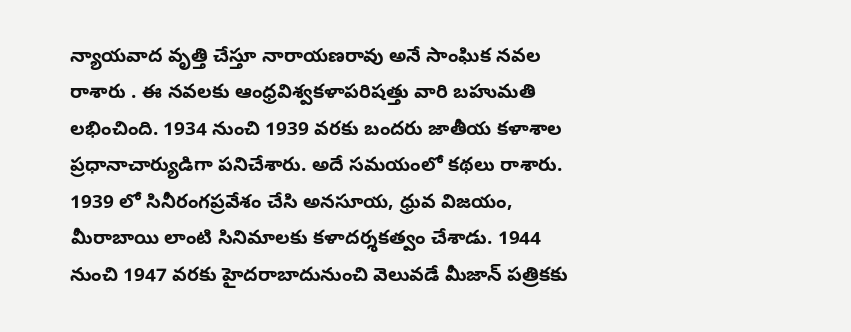న్యాయవాద వృత్తి చేస్తూ నారాయణరావు అనే సాంఘిక నవల రాశారు . ఈ నవలకు ఆంధ్రవిశ్వకళాపరిషత్తు వారి బహుమతి లభించింది. 1934 నుంచి 1939 వరకు బందరు జాతీయ కళాశాల ప్రధానాచార్యుడిగా పనిచేశారు. అదే సమయంలో కథలు రాశారు. 1939 లో సినీరంగప్రవేశం చేసి అనసూయ, ధ్రువ విజయం, మీరాబాయి లాంటి సినిమాలకు కళాదర్శకత్వం చేశాడు. 1944 నుంచి 1947 వరకు హైదరాబాదునుంచి వెలువడే మీజాన్ పత్రికకు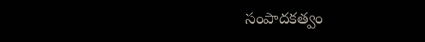సంపాదకత్వం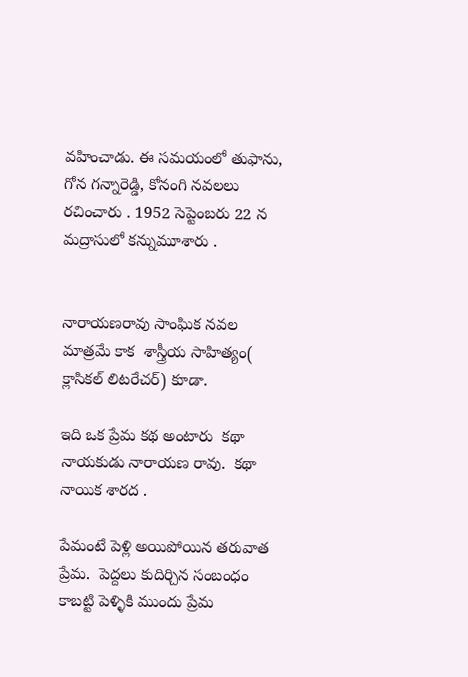వహించాడు. ఈ సమయంలో తుఫాను, గోన గన్నారెడ్డి, కోనంగి నవలలు రచించారు . 1952 సెప్టెంబరు 22 న మద్రాసులో కన్నుమూశారు .


నారాయణరావు సాంఘిక నవల మాత్రమే కాక  శాస్త్రీయ సాహిత్యం( క్లాసికల్ లిటరేచర్) కూడా.

ఇది ఒక ప్రేమ కథ అంటారు  కథా నాయకుడు నారాయణ రావు.  కథా నాయిక శారద .

పేమంటే పెళ్లి అయిపోయిన తరువాత ప్రేమ.  పెద్దలు కుదిర్చిన సంబంధం కాబట్టి పెళ్ళికి ముందు ప్రేమ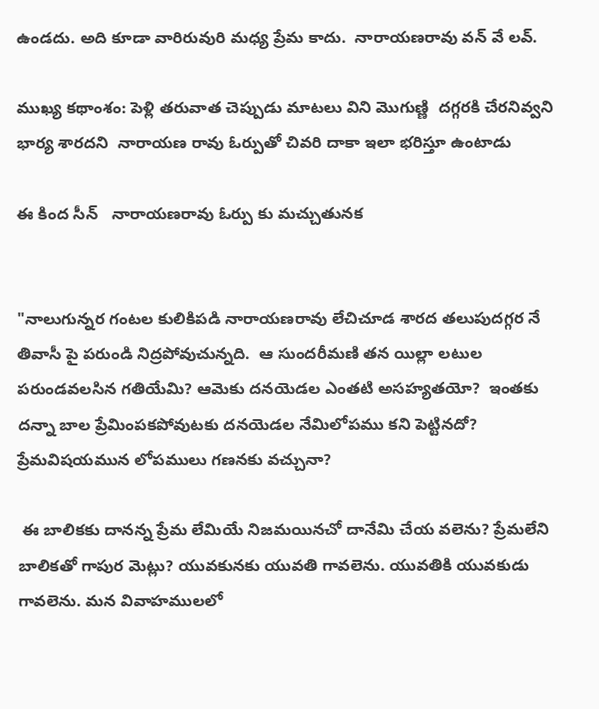ఉండదు. అది కూడా వారిరువురి మధ్య ప్రేమ కాదు.  నారాయణరావు వన్ వే లవ్.

ముఖ్య కథాంశం: పెళ్లి తరువాత చెప్పుడు మాటలు విని మొగుణ్ణి  దగ్గరకి చేరనివ్వని భార్య శారదని  నారాయణ రావు ఓర్పుతో చివరి దాకా ఇలా భరిస్తూ ఉంటాడు

ఈ కింద సీన్   నారాయణరావు ఓర్పు కు మచ్చుతునక


"నాలుగున్నర గంటల కులికిపడి నారాయణరావు లేచిచూడ శారద తలుపుదగ్గర నే తివాసీ పై పరుండి నిద్రపోవుచున్నది.  ఆ సుందరీమణి తన యిల్లా లటుల పరుండవలసిన గతియేమి? ఆమెకు దనయెడల ఎంతటి అసహ్యతయో?  ఇంతకు దన్నా బాల ప్రేమింపకపోవుటకు దనయెడల నేమిలోపము కని పెట్టినదో? ప్రేమవిషయమున లోపములు గణనకు వచ్చునా?

 ఈ బాలికకు దానన్న ప్రేమ లేమియే నిజమయినచో దానేమి చేయ వలెను? ప్రేమలేని బాలికతో గాపుర మెట్లు? యువకునకు యువతి గావలెను. యువతికి యువకుడు గావలెను. మన వివాహములలో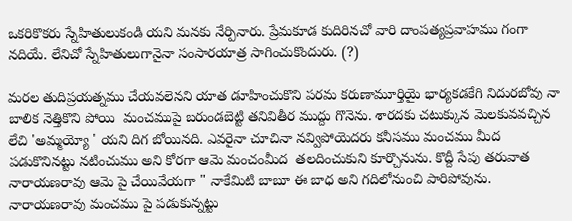ఒకరికొకరు స్నేహితులుకండి యని మనకు నేర్పినారు. ప్రేమకూడ కుదిరినచో వారి దాంపత్యప్రవాహము గంగా నదియే. లేనిచో స్నేహితులుగానైనా సంసారయాత్ర సాగించుకొందురు. (?)

మరల తుదిప్రయత్నము చేయవలెనని యాత డూహించుకొని పరమ కరుణామూర్తియై భార్యకడకేగి నిదురబోవు నా బాలిక నెత్తికొని పోయి  మంచముపై బరుండబెట్టి తనివితీర ముద్దు గొనెను. శారదకు చటుక్కున మెలకువవచ్చిన లేచి 'అమ్మయ్యో ' యని దిగ బోయినది. ఎవరైనా చూచినా నవ్విపోయెదరు కనీసము మంచము మీద పడుకొనినట్టు నటించుము అని కోరగా ఆమె మంచంమీద  తలదించుకుని కూర్చొనును. కొద్దీ సేపు తరువాత నారాయణరావు ఆమె పై చేయివేయగా " నాకేమిటి బాబూ ఈ బాధ అని గదిలోనుంచి పారిపోవును. నారాయణరావు మంచము పై పడుకున్నట్టు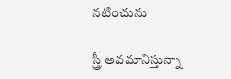నటించును

స్త్రీ అవమానిస్తున్నా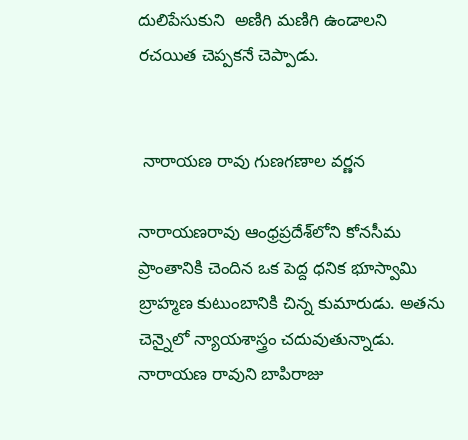దులిపేసుకుని  అణిగి మణిగి ఉండాలని  రచయిత చెప్పకనే చెప్పాడు.


 నారాయణ రావు గుణగణాల వర్ణన

నారాయణరావు ఆంధ్రప్రదేశ్‌లోని కోనసీమ ప్రాంతానికి చెందిన ఒక పెద్ద ధనిక భూస్వామి బ్రాహ్మణ కుటుంబానికి చిన్న కుమారుడు. అతను చెన్నైలో న్యాయశాస్త్రం చదువుతున్నాడు.  నారాయణ రావుని బాపిరాజు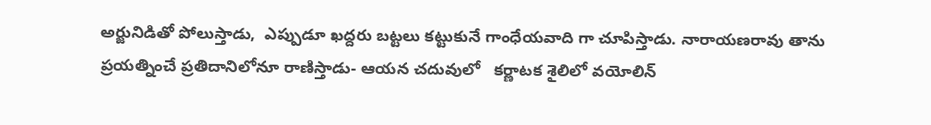అర్జునిడితో పోలుస్తాడు,  ఎప్పుడూ ఖద్దరు బట్టలు కట్టుకునే గాంధేయవాది గా చూపిస్తాడు. నారాయణరావు తాను ప్రయత్నించే ప్రతిదానిలోనూ రాణిస్తాడు- ఆయన చదువులో   కర్ణాటక శైలిలో వయోలిన్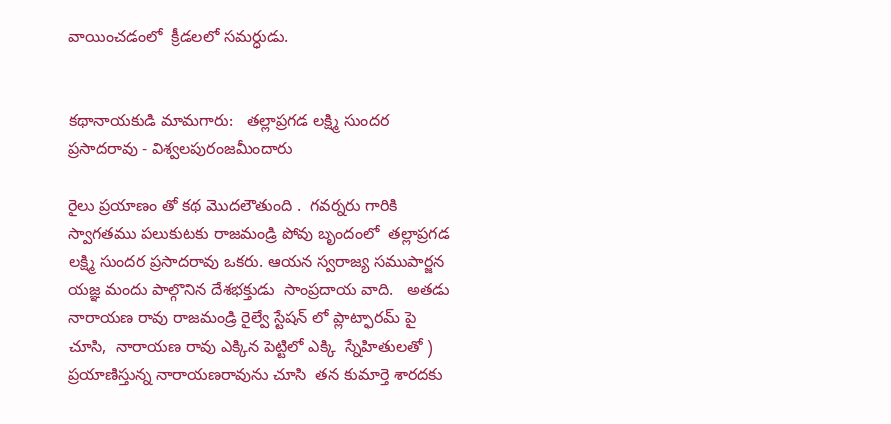వాయించడంలో  క్రీడలలో సమర్ధుడు.


కథానాయకుడి మామగారు:   తల్లాప్రగడ లక్ష్మి సుందర ప్రసాదరావు - విశ్వలపురంజమీందారు

రైలు ప్రయాణం తో కథ మొదలౌతుంది .  గవర్నరు గారికి స్వాగతము పలుకుటకు రాజమండ్రి పోవు బృందంలో  తల్లాప్రగడ లక్ష్మి సుందర ప్రసాదరావు ఒకరు. ఆయన స్వరాజ్య సముపార్జన యజ్ఞ మందు పాల్గొనిన దేశభక్తుడు  సాంప్రదాయ వాది.   అతడు నారాయణ రావు రాజమండ్రి రైల్వే స్టేషన్ లో ప్లాట్ఫారమ్ పై చూసి,  నారాయణ రావు ఎక్కిన పెట్టిలో ఎక్కి  స్నేహితులతో )  ప్రయాణిస్తున్న నారాయణరావును చూసి  తన కుమార్తె శారదకు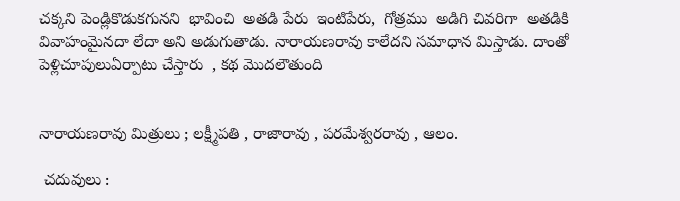చక్కని పెండ్లికొడుకగునని  భావించి  అతడి పేరు  ఇంటిపేరు,  గోత్రము  అడిగి చివరిగా  అతడికి  వివాహంమైనదా లేదా అని అడుగుతాడు. నారాయణరావు కాలేదని సమాధాన మిస్తాడు. దాంతో పెళ్లిచూపులుఏర్పాటు చేస్తారు  , కథ మొదలౌతుంది


నారాయణరావు మిత్రులు ; లక్ష్మీపతి , రాజారావు , పరమేశ్వరరావు , ఆలం.

 చదువులు :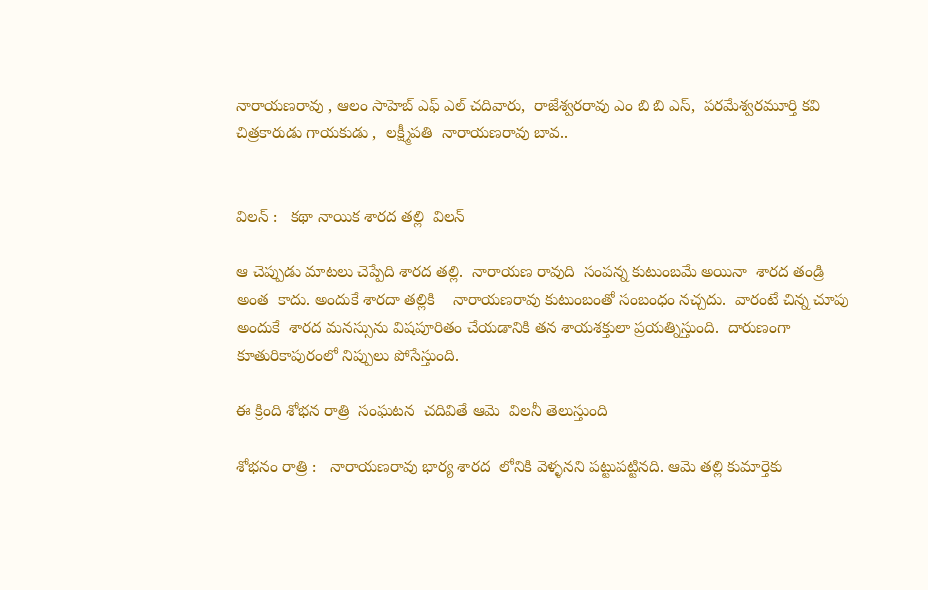నారాయణరావు , ఆలం సాహెబ్ ఎఫ్ ఎల్ చదివారు,  రాజేశ్వరరావు ఎం బి బి ఎస్,  పరమేశ్వరమూర్తి కవి చిత్రకారుడు గాయకుడు ,  లక్ష్మీపతి  నారాయణరావు బావ..


విలన్ :   కథా నాయిక శారద తల్లి  విలన్

ఆ చెప్పుడు మాటలు చెప్పేది శారద తల్లి.  నారాయణ రావుది  సంపన్న కుటుంబమే అయినా  శారద తండ్రి అంత  కాదు. అందుకే శారదా తల్లికి    నారాయణరావు కుటుంబంతో సంబంధం నచ్చదు.  వారంటే చిన్న చూపు  అందుకే  శారద మనస్సును విషపూరితం చేయడానికి తన శాయశక్తులా ప్రయత్నిస్తుంది.  దారుణంగా  కూతురికాపురంలో నిప్పులు పోసేస్తుంది.

ఈ క్రింది శోభన రాత్రి  సంఘటన  చదివితే ఆమె  విలనీ తెలుస్తుంది

శోభనం రాత్రి :   నారాయణరావు భార్య శారద  లోనికి వెళ్ళనని పట్టుపట్టినది. ఆమె తల్లి కుమార్తెకు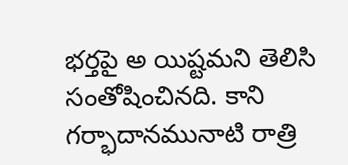భర్తపై అ యిష్టమని తెలిసి సంతోషించినది. కాని గర్భాదానమునాటి రాత్రి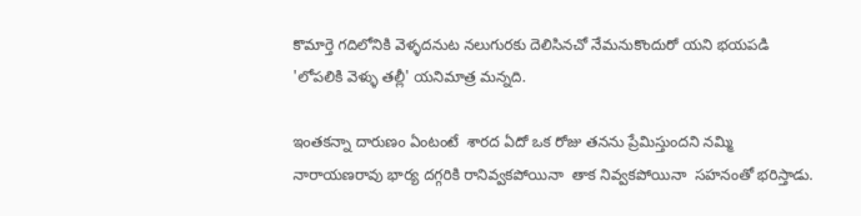కొమార్తె గదిలోనికి వెళ్ళదనుట నలుగురకు దెలిసినచో నేమనుకొందురో యని భయపడి 'లోపలికి వెళ్ళు తల్లీ' యనిమాత్ర మన్నది.

ఇంతకన్నా దారుణం ఏంటంటే  శారద ఏదో ఒక రోజు తనను ప్రేమిస్తుందని నమ్మి నారాయణరావు భార్య దగ్గరికి రానివ్వకపోయినా  తాక నివ్వకపోయినా  సహనంతో భరిస్తాడు.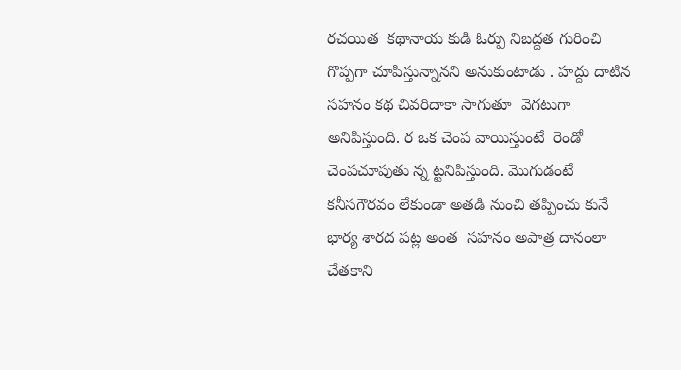రచయిత  కథానాయ కుడి ఓర్పు నిబద్దత గురించి గొప్పగా చూపిస్తున్నానని అనుకుంటాడు . హద్దు దాటిన సహనం కథ చివరిదాకా సాగుతూ  వెగటుగా అనిపిస్తుంది. ర ఒక చెంప వాయిస్తుంటే  రెండో చెంపచూపుతు న్న ట్టనిపిస్తుంది. మొగుడంటే కనీసగౌరవం లేకుండా అతడి నుంచి తప్పించు కునే భార్య శారద పట్ల అంత  సహనం అపాత్ర దానంలా చేతకాని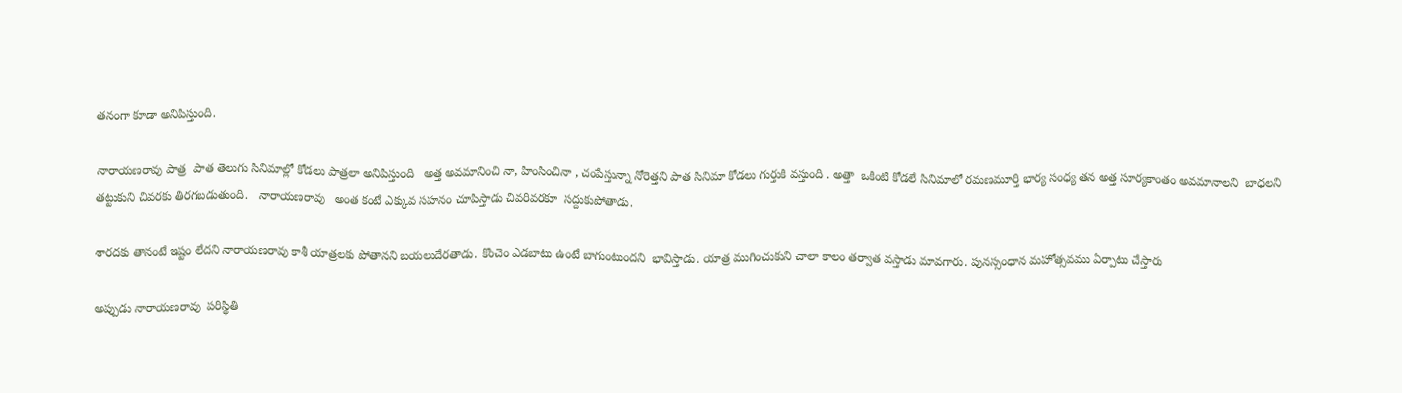తనంగా కూడా అనిపిస్తుంది.

నారాయణరావు పాత్ర  పాత తెలుగు సినిమాల్లో కోడలు పాత్రలా అనిపిస్తుంది   అత్త అవమానించి నా, హింసించినా , చంపేస్తున్నా నోరెత్తని పాత సినిమా కోడలు గుర్తుకి వస్తుంది . అత్తా  ఒకింటి కోడలే సినిమాలో రమణమూర్తి భార్య సంధ్య తన అత్త సూర్యకాంతం అవమానాలని  బాధలని తట్టుకుని చివరకు తిరగబడుతుంది.   నారాయణరావు   అంత కంటే ఎక్కువ సహనం చూపిస్తాడు చివరివరకూ  సద్దుకుపోతాడు.

శారదకు తానంటే ఇష్టం లేదని నారాయణరావు కాశీ యాత్రలకు పోతానని బయలుదేరతాడు. కొంచెం ఎడబాటు ఉంటే బాగుంటుందని  భావిస్తాడు. యాత్ర ముగించుకుని చాలా కాలం తర్వాత వస్తాడు మావగారు. పునస్సంధాన మహోత్సవము ఏర్పాటు చేస్తారు

అప్పుడు నారాయణరావు  పరిస్థితి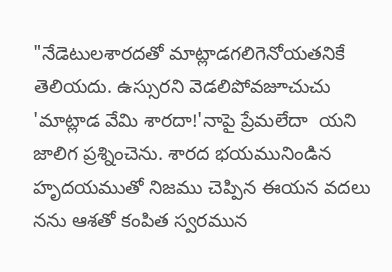"నేడెటులశారదతో మాట్లాడగలిగెనోయతనికే తెలియదు. ఉస్సురని వెడలిపోవజూచుచు 'మాట్లాడ వేమి శారదా!'నాపై ప్రేమలేదా  యని జాలిగ ప్రశ్నించెను. శారద భయమునిండిన హృదయముతో నిజము చెప్పిన ఈయన వదలు నను ఆశతో కంపిత స్వరమున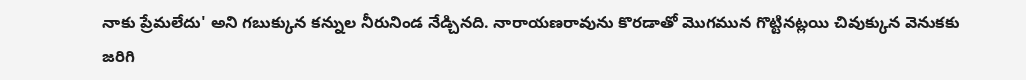నాకు ప్రేమలేదు' అని గబుక్కున కన్నుల నీరునిండ నేడ్చినది. నారాయణరావును కొరడాతో మొగమున గొట్టినట్లయి చివుక్కున వెనుకకు జరిగి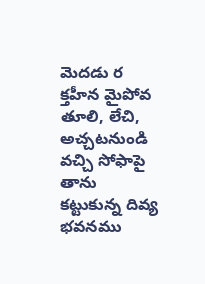మెదడు ర క్తహీన మైపోవ తూలి, లేచి, అచ్చటనుండి వచ్చి సోఫాపై  తాను  కట్టుకున్న దివ్య భవనము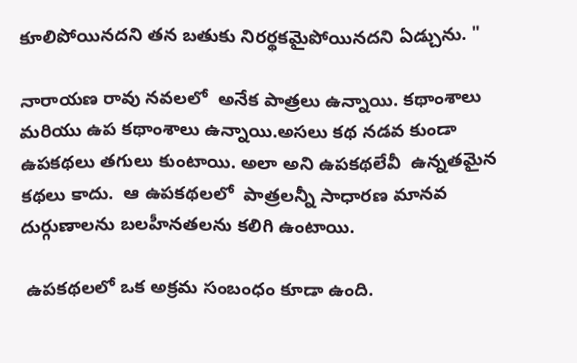కూలిపోయినదని తన బతుకు నిరర్థకమైపోయినదని ఏడ్చును. "

నారాయణ రావు నవలలో  అనేక పాత్రలు ఉన్నాయి. కథాంశాలు మరియు ఉప కథాంశాలు ఉన్నాయి.అసలు కథ నడవ కుండా ఉపకథలు తగులు కుంటాయి. అలా అని ఉపకథలేవీ  ఉన్నతమైన కథలు కాదు.  ఆ ఉపకథలలో  పాత్రలన్నీ సాధారణ మానవ దుర్గుణాలను బలహీనతలను కలిగి ఉంటాయి.

 ఉపకథలలో ఒక అక్రమ సంబంధం కూడా ఉంది.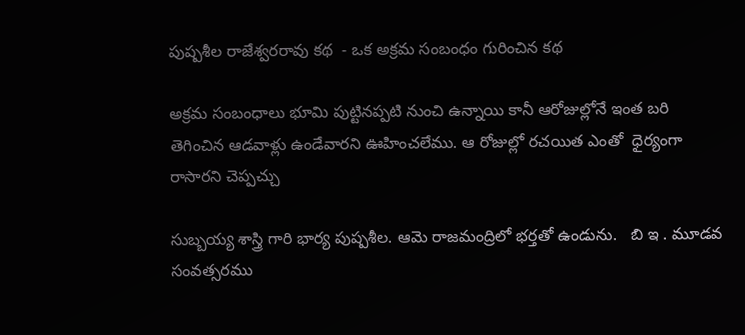పుష్పశీల రాజేశ్వరరావు కథ  - ఒక అక్రమ సంబంధం గురించిన కథ

అక్రమ సంబంధాలు భూమి పుట్టినప్పటి నుంచి ఉన్నాయి కానీ ఆరోజుల్లోనే ఇంత బరి తెగించిన ఆడవాళ్లు ఉండేవారని ఊహించలేము. ఆ రోజుల్లో రచయిత ఎంతో  ధైర్యంగా రాసారని చెప్పచ్చు

సుబ్బయ్య శాస్త్రి గారి భార్య పుష్పశీల. ఆమె రాజమంద్రిలో భర్తతో ఉండును.   బి ఇ . మూడవ సంవత్సరము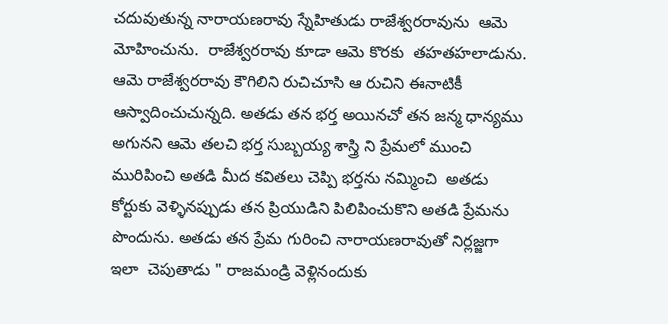చదువుతున్న నారాయణరావు స్నేహితుడు రాజేశ్వరరావును  ఆమె మోహించును.  రాజేశ్వరరావు కూడా ఆమె కొరకు  తహతహలాడును.   ఆమె రాజేశ్వరరావు కౌగిలిని రుచిచూసి ఆ రుచిని ఈనాటికీ ఆస్వాదించుచున్నది. అతడు తన భర్త అయినచో తన జన్మ ధాన్యము అగునని ఆమె తలచి భర్త సుబ్బయ్య శాస్త్రి ని ప్రేమలో ముంచి మురిపించి అతడి మీద కవితలు చెప్పి భర్తను నమ్మించి  అతడు కోర్టుకు వెళ్ళినప్పుడు తన ప్రియుడిని పిలిపించుకొని అతడి ప్రేమను పొందును. అతడు తన ప్రేమ గురించి నారాయణరావుతో నిర్లజ్జగా ఇలా  చెపుతాడు " రాజమండ్రి వెళ్లినందుకు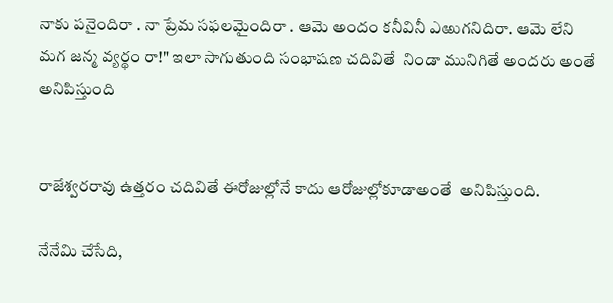నాకు పనైందిరా . నా ప్రేమ సఫలమైందిరా . ఆమె అందం కనీవినీ ఎఱుగనిదిరా. ఆమె లేని మగ జన్మ వ్యర్థం రా!" ఇలా సాగుతుంది సంభాషణ చదివితే  నిండా మునిగితే అందరు అంతే అనిపిస్తుంది


రాజేశ్వరరావు ఉత్తరం చదివితే ఈరోజుల్లోనే కాదు ఆరోజుల్లోకూడాఅంతే  అనిపిస్తుంది.

నేనేమి చేసేది,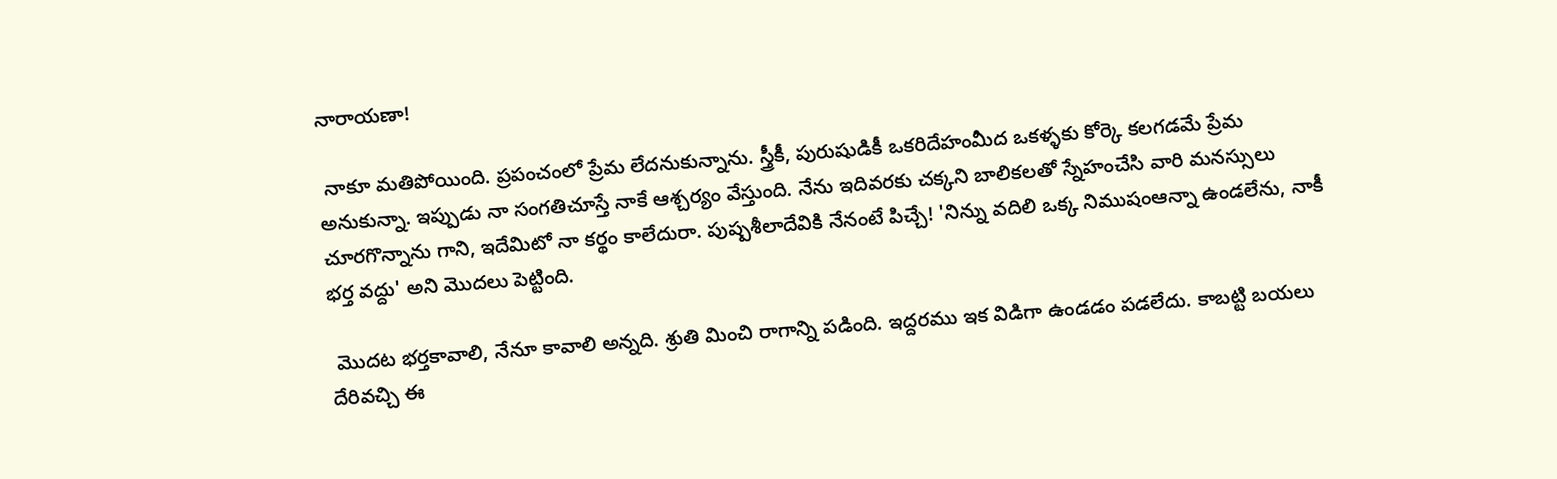నారాయణా!

 నాకూ మతిపోయింది. ప్రపంచంలో ప్రేమ లేదనుకున్నాను. స్త్రీకీ, పురుషుడికీ ఒకరిదేహంమీద ఒకళ్ళకు కోర్కె కలగడమే ప్రేమ అనుకున్నా. ఇప్పుడు నా సంగతిచూస్తే నాకే ఆశ్చర్యం వేస్తుంది. నేను ఇదివరకు చక్కని బాలికలతో స్నేహంచేసి వారి మనస్సులు చూరగొన్నాను గాని, ఇదేమిటో నా కర్థం కాలేదురా. పుష్పశీలాదేవికి నేనంటే పిచ్చే! 'నిన్ను వదిలి ఒక్క నిముషంఆన్నా ఉండలేను, నాకీ భర్త వద్దు' అని మొదలు పెట్టింది.

 మొదట భర్తకావాలి, నేనూ కావాలి అన్నది. శ్రుతి మించి రాగాన్ని పడింది. ఇద్దరము ఇక విడిగా ఉండడం పడలేదు. కాబట్టి బయలు దేరివచ్చి ఈ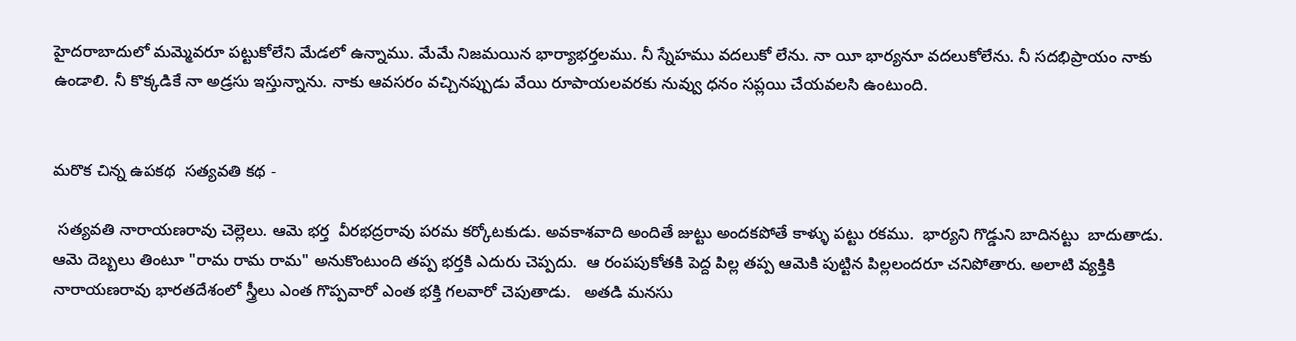హైదరాబాదులో మమ్మెవరూ పట్టుకోలేని మేడలో ఉన్నాము. మేమే నిజమయిన భార్యాభర్తలము. నీ స్నేహము వదలుకో లేను. నా యీ భార్యనూ వదలుకోలేను. నీ సదభిప్రాయం నాకు ఉండాలి. నీ కొక్కడికే నా అడ్రసు ఇస్తున్నాను. నాకు ఆవసరం వచ్చినప్పుడు వేయి రూపాయలవరకు నువ్వు ధనం సప్లయి చేయవలసి ఉంటుంది.


మరొక చిన్న ఉపకథ  సత్యవతి కథ -

 సత్యవతి నారాయణరావు చెల్లెలు. ఆమె భర్త  వీరభద్రరావు పరమ కర్కోటకుడు. అవకాశవాది అందితే జుట్టు అందకపోతే కాళ్ళు పట్టు రకము.  భార్యని గొడ్డుని బాదినట్టు  బాదుతాడు. ఆమె దెబ్బలు తింటూ "రామ రామ రామ" అనుకొంటుంది తప్ప భర్తకి ఎదురు చెప్పదు.  ఆ రంపపుకోతకి పెద్ద పిల్ల తప్ప ఆమెకి పుట్టిన పిల్లలందరూ చనిపోతారు. అలాటి వ్యక్తికి నారాయణరావు భారతదేశంలో స్త్రీలు ఎంత గొప్పవారో ఎంత భక్తి గలవారో చెపుతాడు.   అతడి మనసు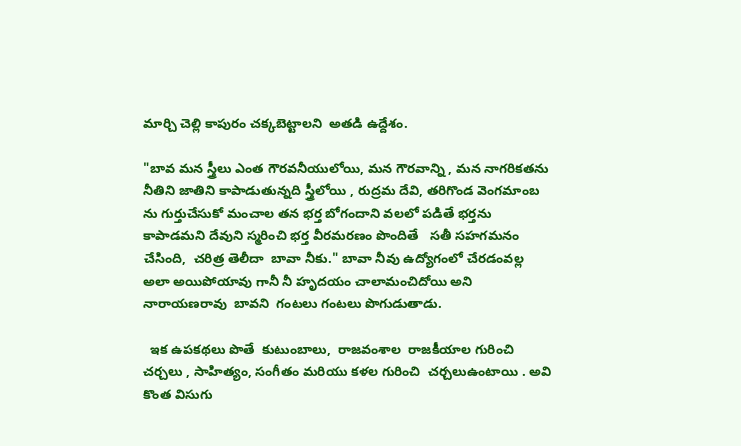మార్చి చెల్లి కాపురం చక్కబెట్టాలని  అతడి ఉద్దేశం.

"బావ మన స్త్రీలు ఎంత గౌరవనీయులోయి, మన గౌరవాన్ని , మన నాగరికతను నీతిని జాతిని కాపాడుతున్నది స్త్రీలోయి , రుద్రమ దేవి, తరిగొండ వెంగమాంబ ను గుర్తుచేసుకో మంచాల తన భర్త బోగందాని వలలో పడితే భర్తను కాపాడమని దేవుని స్మరించి భర్త వీరమరణం పొందితే   సతీ సహగమనం చేసింది,  చరిత్ర తెలీదా  బావా నీకు." బావా నీవు ఉద్యోగంలో చేరడంవల్ల అలా అయిపోయావు గానీ నీ హృదయం చాలామంచిదోయి అని  నారాయణరావు  బావని  గంటలు గంటలు పొగుడుతాడు.

  ఇక ఉపకథలు పొతే  కుటుంబాలు,  రాజవంశాల  రాజకీయాల గురించి చర్చలు , సాహిత్యం, సంగీతం మరియు కళల గురించి  చర్చలుఉంటాయి . అవి  కొంత విసుగు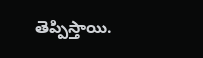తెప్పిస్తాయి.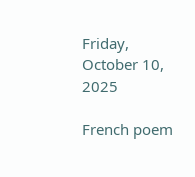Friday, October 10, 2025

French poem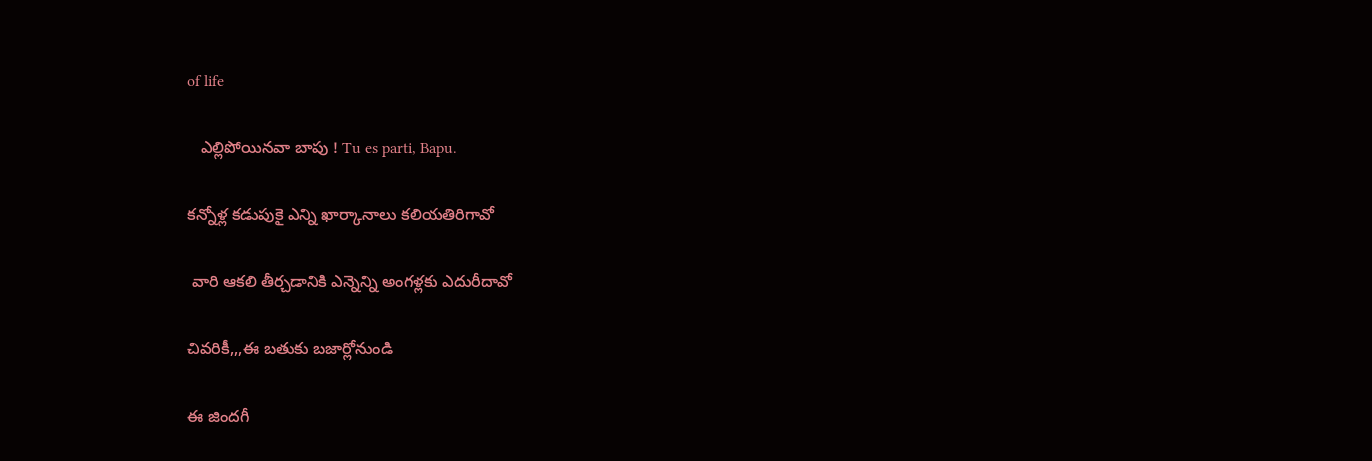of life

   ఎల్లిపోయినవా బాపు ! Tu es parti, Bapu.

కన్నోళ్ల కడుపుకై ఎన్ని ఖార్కానాలు కలియతిరిగావో

 వారి ఆకలి తీర్చడానికి ఎన్నెన్ని అంగళ్లకు ఎదురీదావో

చివరికీ,,,ఈ బతుకు బజార్లోనుండి

ఈ జిందగీ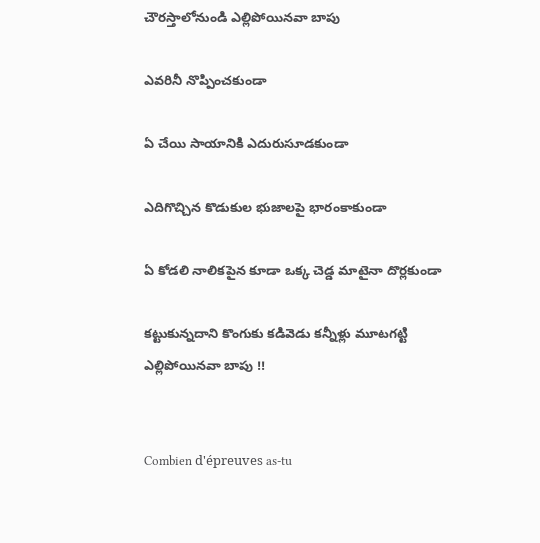చౌరస్తాలోనుండి ఎల్లిపోయినవా బాపు

ఎవరినీ నొప్పించకుండా

ఏ చేయి సాయానికి ఎదురుసూడకుండా

ఎదిగొచ్చిన కొడుకుల భుజాలపై భారంకాకుండా

ఏ కోడలి నాలికపైన కూడా ఒక్క చెడ్డ మాటైనా దొర్లకుండా

కట్టుకున్నదాని కొంగుకు కడివెడు కన్నీళ్లు మూటగట్టి ఎల్లిపోయినవా బాపు !!


Combien d'épreuves as-tu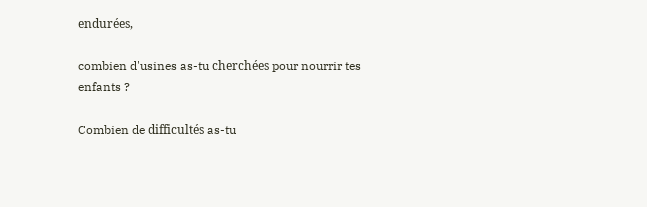endurées,

combien d'usines as-tu cherchées pour nourrir tes enfants ?

Combien de difficultés as-tu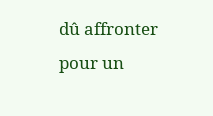dû affronter pour un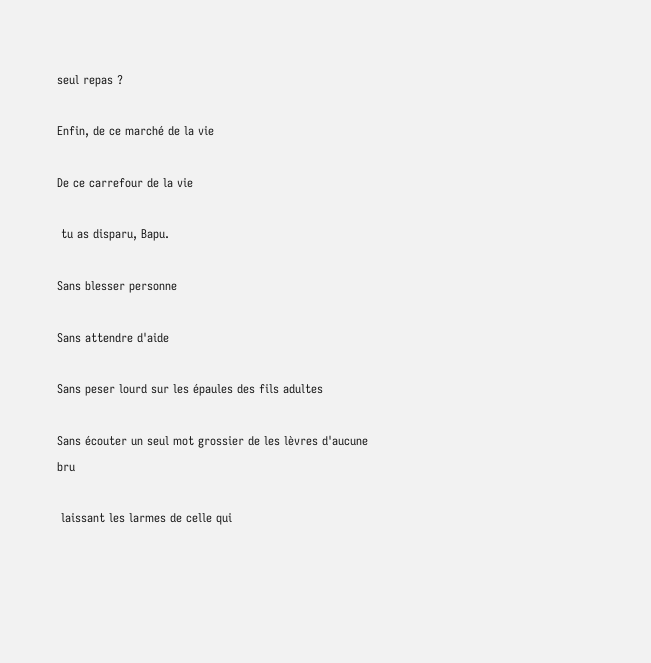seul repas ?

Enfin, de ce marché de la vie

De ce carrefour de la vie

 tu as disparu, Bapu.

Sans blesser personne

Sans attendre d'aide

Sans peser lourd sur les épaules des fils adultes

Sans écouter un seul mot grossier de les lèvres d'aucune bru

 laissant les larmes de celle qui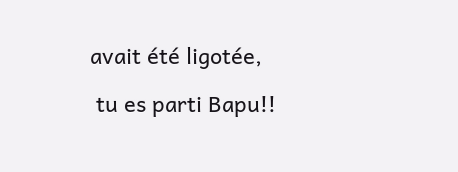avait été ligotée,

 tu es parti Bapu!!